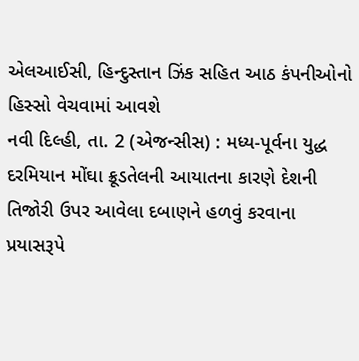એલઆઈસી, હિન્દુસ્તાન ઝિંક સહિત આઠ કંપનીઓનો હિસ્સો વેચવામાં આવશે
નવી દિલ્હી, તા. 2 (એજન્સીસ) : મધ્ય-પૂર્વના યુદ્ધ દરમિયાન મોંઘા ક્રૂડતેલની આયાતના કારણે દેશની તિજોરી ઉપર આવેલા દબાણને હળવું કરવાના પ્રયાસરૂપે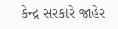કેન્દ્ર સરકારે જાહેર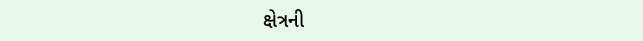ક્ષેત્રની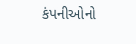કંપનીઓનો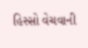હિસ્સો વેચવાની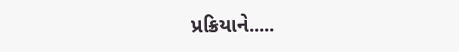પ્રક્રિયાને.....